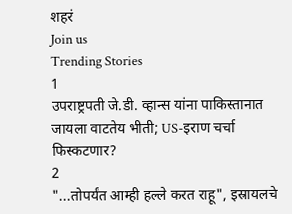शहरं
Join us
Trending Stories
1
उपराष्ट्रपती जे.डी. व्हान्स यांना पाकिस्तानात जायला वाटतेय भीती; US-इराण चर्चा फिस्कटणार?
2
"...तोपर्यंत आम्ही हल्ले करत राहू", इस्रायलचे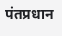पंतप्रधान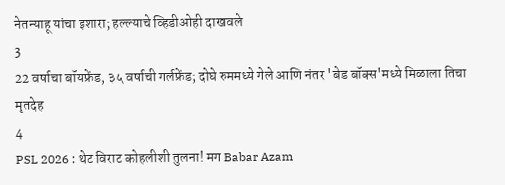नेतन्याहू यांचा इशारा; हल्ल्याचे व्हिडीओही दाखवले
3
22 वर्षाचा बॉयफ्रेंड, ३५ वर्षाची गर्लफ्रेंड; दोघे रुममध्ये गेले आणि नंतर 'बेड बॉक्स'मध्ये मिळाला तिचा मृतदेह
4
PSL 2026 : थेट विराट कोहलीशी तुलना! मग Babar Azam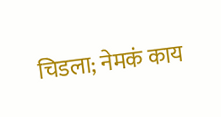चिडला; नेमकं काय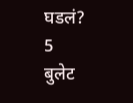घडलं?
5
बुलेट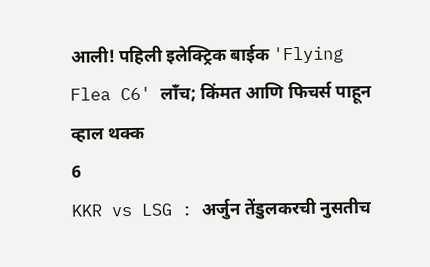आली! पहिली इलेक्ट्रिक बाईक 'Flying Flea C6' लाँच; किंमत आणि फिचर्स पाहून व्हाल थक्क
6
KKR vs LSG : अर्जुन तेंडुलकरची नुसतीच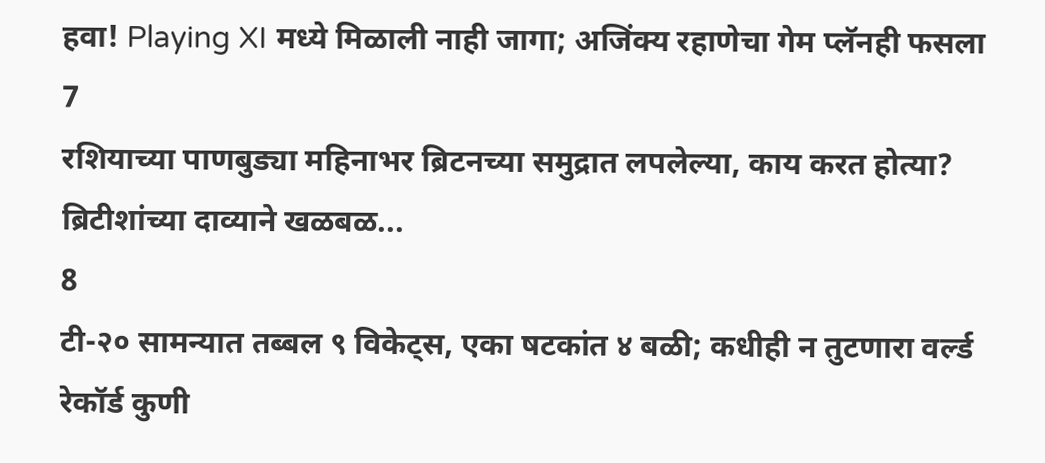हवा! Playing XI मध्ये मिळाली नाही जागा; अजिंक्य रहाणेचा गेम प्लॅनही फसला
7
रशियाच्या पाणबुड्या महिनाभर ब्रिटनच्या समुद्रात लपलेल्या, काय करत होत्या? ब्रिटीशांच्या दाव्याने खळबळ...
8
टी-२० सामन्यात तब्बल ९ विकेट्स, एका षटकांत ४ बळी; कधीही न तुटणारा वर्ल्ड रेकॉर्ड कुणी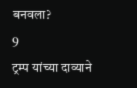बनवला?
9
ट्रम्प यांच्या दाव्याने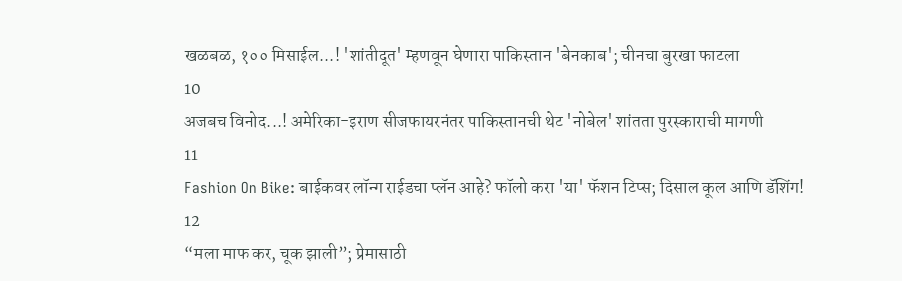खळबळ, १०० मिसाईल...! 'शांतीदूत' म्हणवून घेणारा पाकिस्तान 'बेनकाब'; चीनचा बुरखा फाटला
10
अजबच विनोद...! अमेरिका-इराण सीजफायरनंतर पाकिस्तानची थेट 'नोबेल' शांतता पुरस्काराची मागणी
11
Fashion On Bike: बाईकवर लॉन्ग राईडचा प्लॅन आहे? फॉलो करा 'या' फॅशन टिप्स; दिसाल कूल आणि डॅशिंग!
12
“मला माफ कर, चूक झाली”; प्रेमासाठी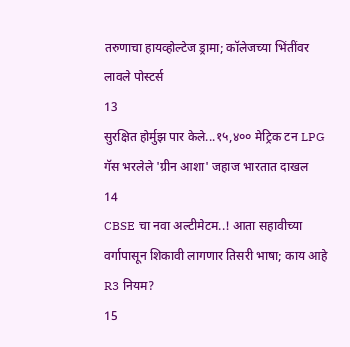तरुणाचा हायव्होल्टेज ड्रामा; कॉलेजच्या भिंतींवर लावले पोस्टर्स
13
सुरक्षित होर्मुझ पार केले...१५,४०० मेट्रिक टन LPG गॅस भरलेले 'ग्रीन आशा' जहाज भारतात दाखल
14
CBSE चा नवा अल्टीमेटम..! आता सहावीच्या वर्गापासून शिकावी लागणार तिसरी भाषा; काय आहे R3 नियम?
15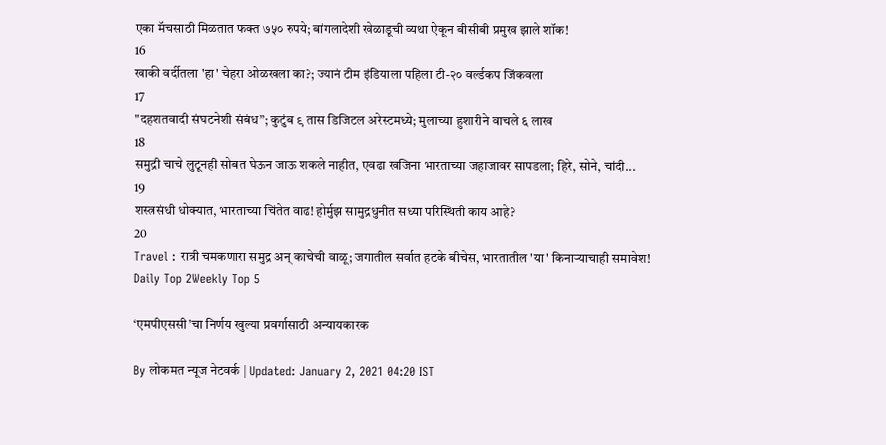एका मॅचसाठी मिळतात फक्त ७५० रुपये; बांगलादेशी खेळाडूची व्यथा ऐकून बीसीबी प्रमुख झाले शॉक!
16
खाकी वर्दीतला 'हा' चेहरा ओळखला का?; ज्यानं टीम इंडियाला पहिला टी-२० वर्ल्डकप जिंकवला
17
"दहशतवादी संघटनेशी संबंध”; कुटुंब ९ तास डिजिटल अरेस्टमध्ये; मुलाच्या हुशारीने वाचले ६ लाख
18
समुद्री चाचे लुटूनही सोबत घेऊन जाऊ शकले नाहीत, एवढा खजिना भारताच्या जहाजावर सापडला; हिरे, सोने, चांदी...
19
शस्त्रसंधी धोक्यात, भारताच्या चिंतेत वाढ! होर्मुझ सामुद्रधुनीत सध्या परिस्थिती काय आहे?
20
Travel : रात्री चमकणारा समुद्र अन् काचेची वाळू; जगातील सर्वात हटके बीचेस, भारतातील 'या' किनाऱ्याचाही समावेश!
Daily Top 2Weekly Top 5

‘एमपीएससी’चा निर्णय खुल्या प्रवर्गासाठी अन्यायकारक

By लोकमत न्यूज नेटवर्क | Updated: January 2, 2021 04:20 IST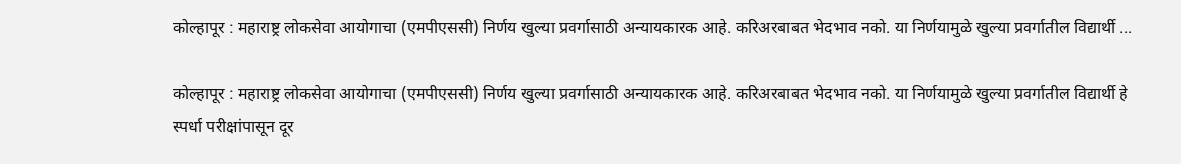कोल्हापूर : महाराष्ट्र लोकसेवा आयोगाचा (एमपीएससी) निर्णय खुल्या प्रवर्गासाठी अन्यायकारक आहे. करिअरबाबत भेदभाव नको. या निर्णयामुळे खुल्या प्रवर्गातील विद्यार्थी ...

कोल्हापूर : महाराष्ट्र लोकसेवा आयोगाचा (एमपीएससी) निर्णय खुल्या प्रवर्गासाठी अन्यायकारक आहे. करिअरबाबत भेदभाव नको. या निर्णयामुळे खुल्या प्रवर्गातील विद्यार्थी हे स्पर्धा परीक्षांपासून दूर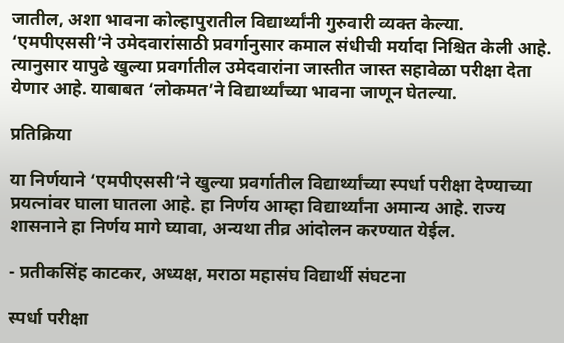जातील, अशा भावना कोल्हापुरातील विद्यार्थ्यांनी गुरुवारी व्यक्त केल्या. ‘एमपीएससी’ने उमेदवारांसाठी प्रवर्गानुसार कमाल संधीची मर्यादा निश्चित केली आहे. त्यानुसार यापुढे खुल्या प्रवर्गातील उमेदवारांना जास्तीत जास्त सहावेळा परीक्षा देता येणार आहे. याबाबत ‘लोकमत’ने विद्यार्थ्यांच्या भावना जाणून घेतल्या.

प्रतिक्रिया

या निर्णयाने ‘एमपीएससी’ने खुल्या प्रवर्गातील विद्यार्थ्यांच्या स्पर्धा परीक्षा देण्याच्या प्रयत्नांवर घाला घातला आहे. हा निर्णय आम्हा विद्यार्थ्यांना अमान्य आहे. राज्य शासनाने हा निर्णय मागे घ्यावा, अन्यथा तीव्र आंदोलन करण्यात येईल.

- प्रतीकसिंह काटकर, अध्यक्ष, मराठा महासंघ विद्यार्थी संघटना

स्पर्धा परीक्षा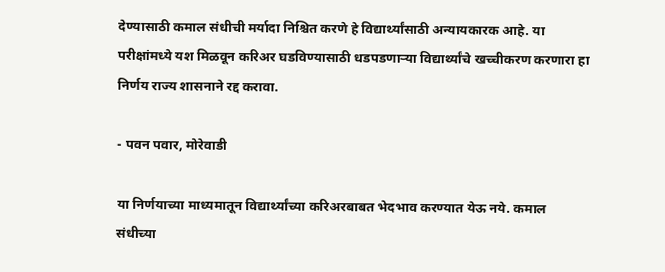देण्यासाठी कमाल संधीची मर्यादा निश्चित करणे हे विद्यार्थ्यांसाठी अन्यायकारक आहे. या परीक्षांमध्ये यश मिळवून करिअर घडविण्यासाठी धडपडणाऱ्या विद्यार्थ्यांचे खच्चीकरण करणारा हा निर्णय राज्य शासनाने रद्द करावा.

- पवन पवार, मोरेवाडी

या निर्णयाच्या माध्यमातून विद्यार्थ्यांच्या करिअरबाबत भेदभाव करण्यात येऊ नये. कमाल संधीच्या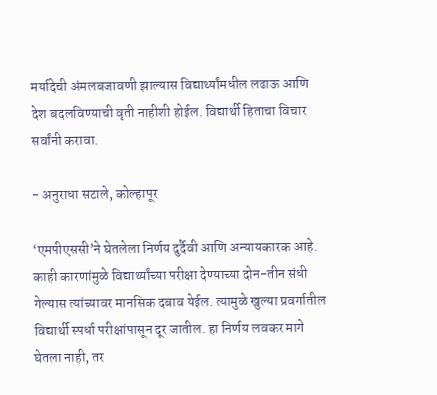मर्यादेची अंमलबजावणी झाल्यास विद्यार्थ्यांमधील लढाऊ आणि देश बदलविण्याची वृती नाहीशी होईल. विद्यार्थी हिताचा विचार सर्वांनी करावा.

- अनुराधा सटाले, कोल्हापूर

‘एमपीएससी’ने घेतलेला निर्णय दुर्दैवी आणि अन्यायकारक आहे. काही कारणांमुळे विद्यार्थ्यांच्या परीक्षा देण्याच्या दोन-तीन संधी गेल्यास त्यांच्यावर मानसिक दबाव येईल. त्यामुळे खुल्या प्रवर्गातील विद्यार्थी स्पर्धा परीक्षांपासून दूर जातील. हा निर्णय लवकर मागे घेतला नाही, तर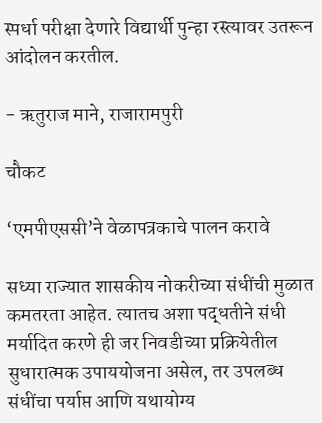स्पर्धा परीक्षा देणारे विद्यार्थी पुन्हा रस्त्यावर उतरून आंदोलन करतील.

- ऋतुराज माने, राजारामपुरी

चौकट

‘एमपीएससी’ने वेळापत्रकाचे पालन करावे

सध्या राज्यात शासकीय नोकरीच्या संधींची मुळात कमतरता आहेत. त्यातच अशा पद्धतीने संधी मर्यादित करणे ही जर निवडीच्या प्रक्रियेतील सुधारात्मक उपाययोजना असेल, तर उपलब्ध संधींचा पर्याप्त आणि यथायोग्य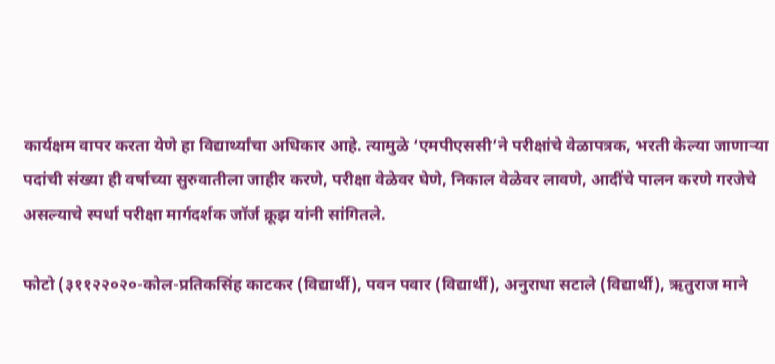कार्यक्षम वापर करता येणे हा विद्यार्थ्यांचा अधिकार आहे. त्यामुळे ‘एमपीएससी’ने परीक्षांचे वेळापत्रक, भरती केल्या जाणाऱ्या पदांची संख्या ही वर्षाच्या सुरुवातीला जाहीर करणे, परीक्षा वेळेवर घेणे, निकाल वेळेवर लावणे, आदींचे पालन करणे गरजेचे असल्याचे स्पर्धा परीक्षा मार्गदर्शक जॉर्ज क्रूझ यांनी सांगितले.

फोटो (३११२२०२०-कोल-प्रतिकसिंह काटकर (विद्यार्थी), पवन पवार (विद्यार्थी), अनुराधा सटाले (विद्यार्थी), ऋतुराज माने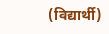(विद्यार्थी)